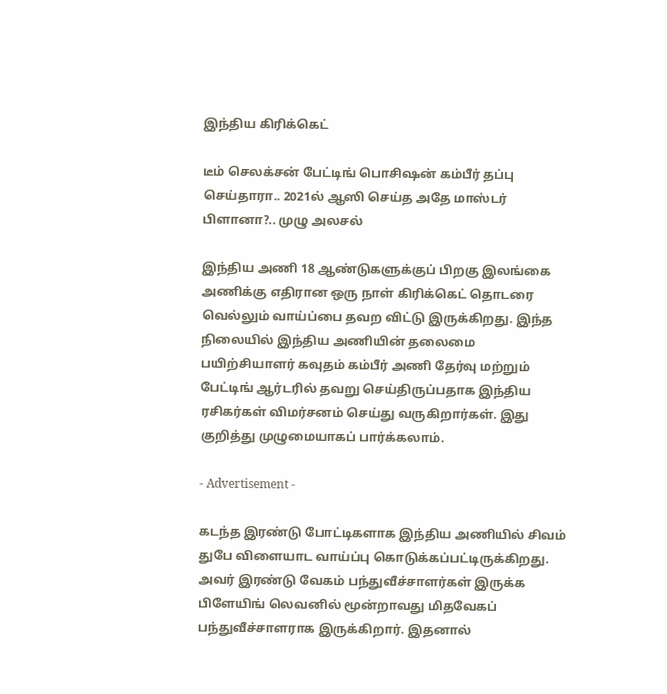இந்திய கிரிக்கெட்

டீம் செலக்சன் பேட்டிங் பொசிஷன் கம்பீர் தப்பு செய்தாரா.. 2021ல் ஆஸி செய்த அதே மாஸ்டர் பிளானா?.. முழு அலசல்

இந்திய அணி 18 ஆண்டுகளுக்குப் பிறகு இலங்கை அணிக்கு எதிரான ஒரு நாள் கிரிக்கெட் தொடரை வெல்லும் வாய்ப்பை தவற விட்டு இருக்கிறது. இந்த நிலையில் இந்திய அணியின் தலைமை பயிற்சியாளர் கவுதம் கம்பீர் அணி தேர்வு மற்றும் பேட்டிங் ஆர்டரில் தவறு செய்திருப்பதாக இந்திய ரசிகர்கள் விமர்சனம் செய்து வருகிறார்கள். இது குறித்து முழுமையாகப் பார்க்கலாம்.

- Advertisement -

கடந்த இரண்டு போட்டிகளாக இந்திய அணியில் சிவம் துபே விளையாட வாய்ப்பு கொடுக்கப்பட்டிருக்கிறது. அவர் இரண்டு வேகம் பந்துவீச்சாளர்கள் இருக்க பிளேயிங் லெவனில் மூன்றாவது மிதவேகப் பந்துவீச்சாளராக இருக்கிறார். இதனால்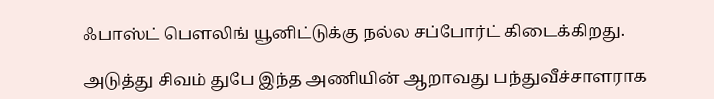ஃபாஸ்ட் பௌலிங் யூனிட்டுக்கு நல்ல சப்போர்ட் கிடைக்கிறது.

அடுத்து சிவம் துபே இந்த அணியின் ஆறாவது பந்துவீச்சாளராக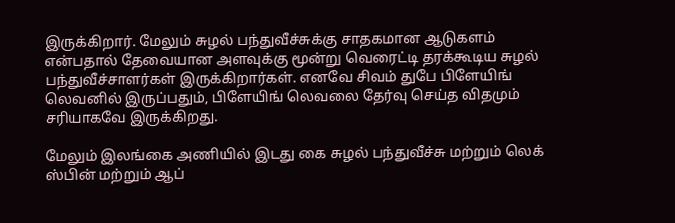இருக்கிறார். மேலும் சுழல் பந்துவீச்சுக்கு சாதகமான ஆடுகளம் என்பதால் தேவையான அளவுக்கு மூன்று வெரைட்டி தரக்கூடிய சுழல் பந்துவீச்சாளர்கள் இருக்கிறார்கள். எனவே சிவம் துபே பிளேயிங் லெவனில் இருப்பதும், பிளேயிங் லெவலை தேர்வு செய்த விதமும் சரியாகவே இருக்கிறது.

மேலும் இலங்கை அணியில் இடது கை சுழல் பந்துவீச்சு மற்றும் லெக் ஸ்பின் மற்றும் ஆப்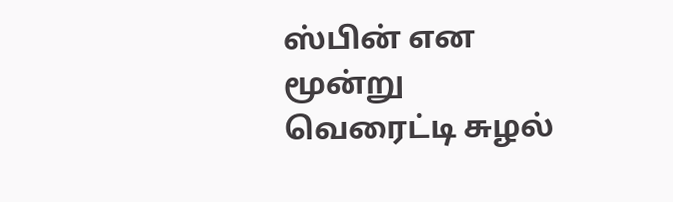ஸ்பின் என மூன்று வெரைட்டி சுழல்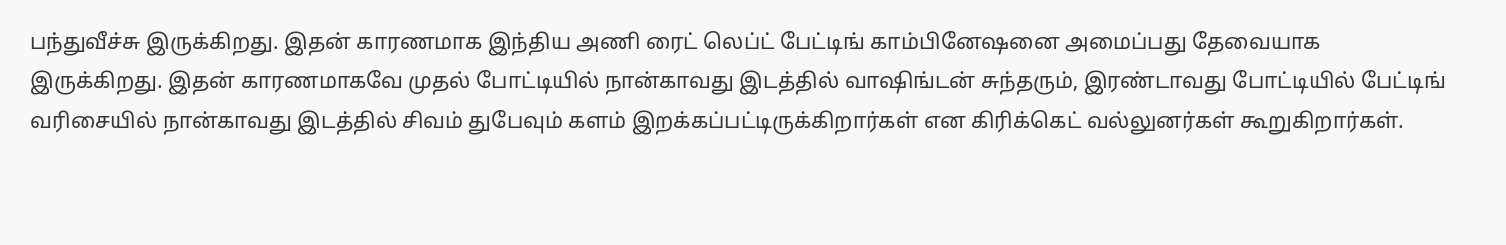பந்துவீச்சு இருக்கிறது. இதன் காரணமாக இந்திய அணி ரைட் லெப்ட் பேட்டிங் காம்பினேஷனை அமைப்பது தேவையாக இருக்கிறது. இதன் காரணமாகவே முதல் போட்டியில் நான்காவது இடத்தில் வாஷிங்டன் சுந்தரும், இரண்டாவது போட்டியில் பேட்டிங் வரிசையில் நான்காவது இடத்தில் சிவம் துபேவும் களம் இறக்கப்பட்டிருக்கிறார்கள் என கிரிக்கெட் வல்லுனர்கள் கூறுகிறார்கள்.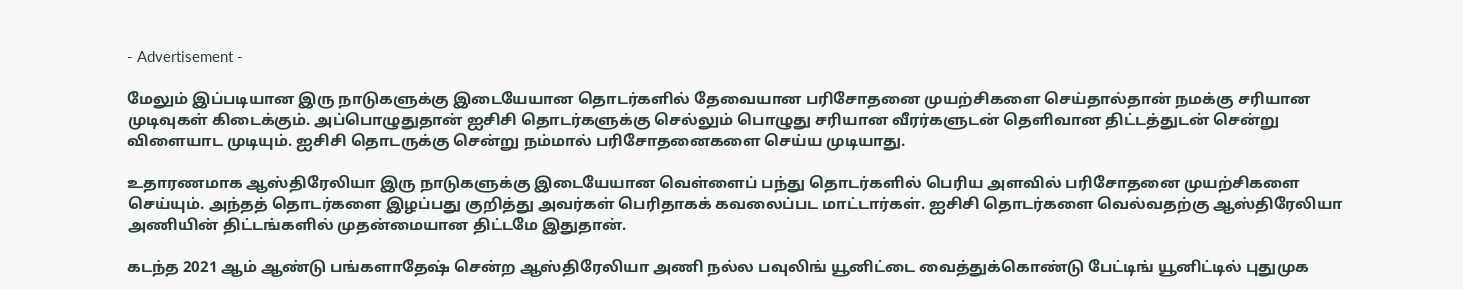- Advertisement -

மேலும் இப்படியான இரு நாடுகளுக்கு இடையேயான தொடர்களில் தேவையான பரிசோதனை முயற்சிகளை செய்தால்தான் நமக்கு சரியான முடிவுகள் கிடைக்கும். அப்பொழுதுதான் ஐசிசி தொடர்களுக்கு செல்லும் பொழுது சரியான வீரர்களுடன் தெளிவான திட்டத்துடன் சென்று விளையாட முடியும். ஐசிசி தொடருக்கு சென்று நம்மால் பரிசோதனைகளை செய்ய முடியாது.

உதாரணமாக ஆஸ்திரேலியா இரு நாடுகளுக்கு இடையேயான வெள்ளைப் பந்து தொடர்களில் பெரிய அளவில் பரிசோதனை முயற்சிகளை செய்யும். அந்தத் தொடர்களை இழப்பது குறித்து அவர்கள் பெரிதாகக் கவலைப்பட மாட்டார்கள். ஐசிசி தொடர்களை வெல்வதற்கு ஆஸ்திரேலியா அணியின் திட்டங்களில் முதன்மையான திட்டமே இதுதான்.

கடந்த 2021 ஆம் ஆண்டு பங்களாதேஷ் சென்ற ஆஸ்திரேலியா அணி நல்ல பவுலிங் யூனிட்டை வைத்துக்கொண்டு பேட்டிங் யூனிட்டில் புதுமுக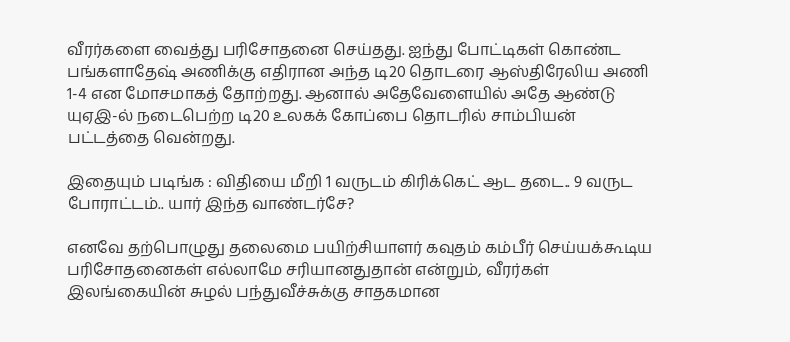வீரர்களை வைத்து பரிசோதனை செய்தது. ஐந்து போட்டிகள் கொண்ட பங்களாதேஷ் அணிக்கு எதிரான அந்த டி20 தொடரை ஆஸ்திரேலிய அணி 1-4 என மோசமாகத் தோற்றது. ஆனால் அதேவேளையில் அதே ஆண்டு யுஏஇ-ல் நடைபெற்ற டி20 உலகக் கோப்பை தொடரில் சாம்பியன் பட்டத்தை வென்றது.

இதையும் படிங்க : விதியை மீறி 1 வருடம் கிரிக்கெட் ஆட தடை.. 9 வருட போராட்டம்.. யார் இந்த வாண்டர்சே?

எனவே தற்பொழுது தலைமை பயிற்சியாளர் கவுதம் கம்பீர் செய்யக்கூடிய பரிசோதனைகள் எல்லாமே சரியானதுதான் என்றும், வீரர்கள் இலங்கையின் சுழல் பந்துவீச்சுக்கு சாதகமான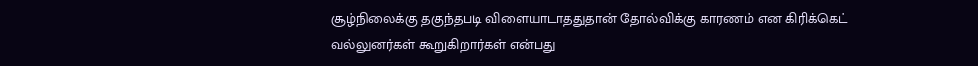சூழ்நிலைக்கு தகுந்தபடி விளையாடாததுதான் தோல்விக்கு காரணம் என கிரிக்கெட் வல்லுனர்கள் கூறுகிறார்கள் என்பது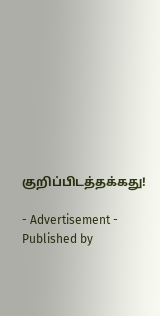குறிப்பிடத்தக்கது!

- Advertisement -
Published by